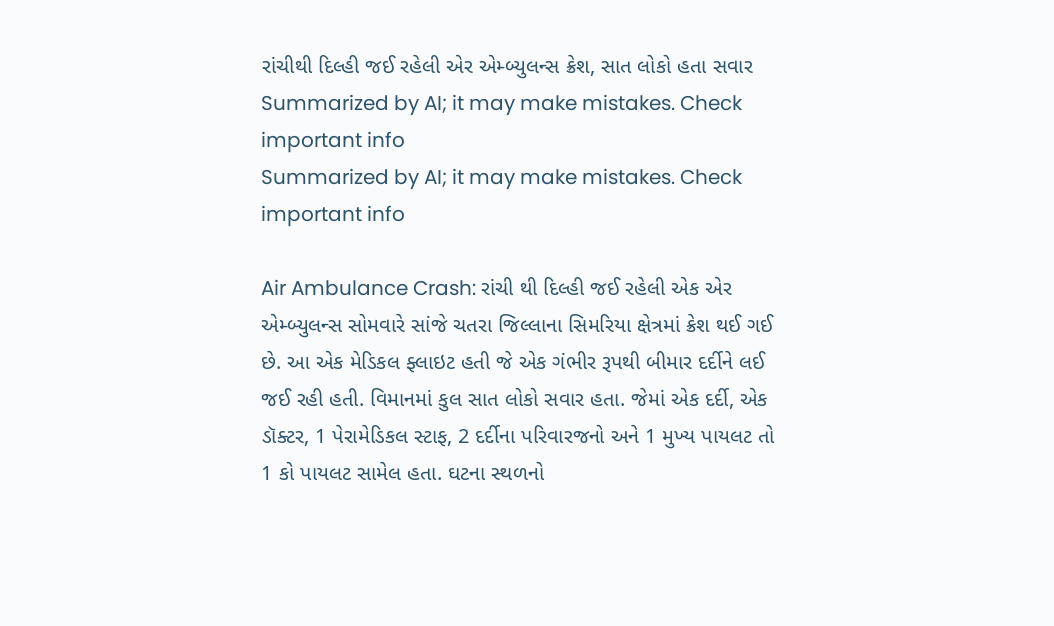રાંચીથી દિલ્હી જઈ રહેલી એર એમ્બ્યુલન્સ ક્રેશ, સાત લોકો હતા સવાર
Summarized by AI; it may make mistakes. Check important info
Summarized by AI; it may make mistakes. Check important info

Air Ambulance Crash: રાંચી થી દિલ્હી જઈ રહેલી એક એર એમ્બ્યુલન્સ સોમવારે સાંજે ચતરા જિલ્લાના સિમરિયા ક્ષેત્રમાં ક્રેશ થઈ ગઈ છે. આ એક મેડિકલ ફ્લાઇટ હતી જે એક ગંભીર રૂપથી બીમાર દર્દીને લઈ જઈ રહી હતી. વિમાનમાં કુલ સાત લોકો સવાર હતા. જેમાં એક દર્દી, એક ડૉક્ટર, 1 પેરામેડિકલ સ્ટાફ, 2 દર્દીના પરિવારજનો અને 1 મુખ્ય પાયલટ તો 1 કો પાયલટ સામેલ હતા. ઘટના સ્થળનો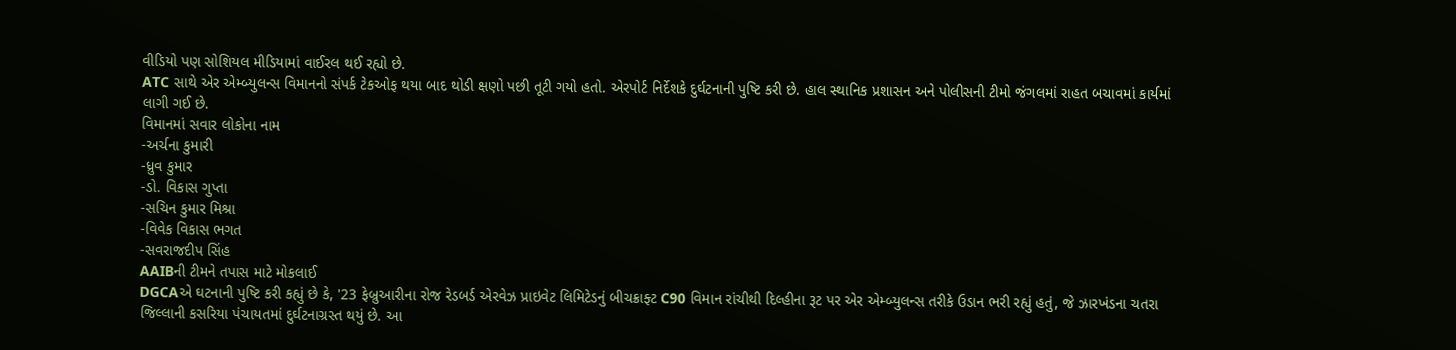વીડિયો પણ સોશિયલ મીડિયામાં વાઈરલ થઈ રહ્યો છે.
ATC સાથે એર એમ્બ્યુલન્સ વિમાનનો સંપર્ક ટેકઓફ થયા બાદ થોડી ક્ષણો પછી તૂટી ગયો હતો. એરપોર્ટ નિર્દેશકે દુર્ઘટનાની પુષ્ટિ કરી છે. હાલ સ્થાનિક પ્રશાસન અને પોલીસની ટીમો જંગલમાં રાહત બચાવમાં કાર્યમાં લાગી ગઈ છે.
વિમાનમાં સવાર લોકોના નામ
-અર્ચના કુમારી
-ધ્રુવ કુમાર
-ડો. વિકાસ ગુપ્તા
-સચિન કુમાર મિશ્રા
-વિવેક વિકાસ ભગત
-સવરાજદીપ સિંહ
AAIBની ટીમને તપાસ માટે મોકલાઈ
DGCAએ ઘટનાની પુષ્ટિ કરી કહ્યું છે કે, '23 ફેબ્રુઆરીના રોજ રેડબર્ડ એરવેઝ પ્રાઇવેટ લિમિટેડનું બીચક્રાફ્ટ C90 વિમાન રાંચીથી દિલ્હીના રૂટ પર એર એમ્બ્યુલન્સ તરીકે ઉડાન ભરી રહ્યું હતું, જે ઝારખંડના ચતરા જિલ્લાની કસરિયા પંચાયતમાં દુર્ઘટનાગ્રસ્ત થયું છે. આ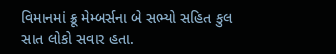વિમાનમાં ક્રૂ મેમ્બર્સના બે સભ્યો સહિત કુલ સાત લોકો સવાર હતા.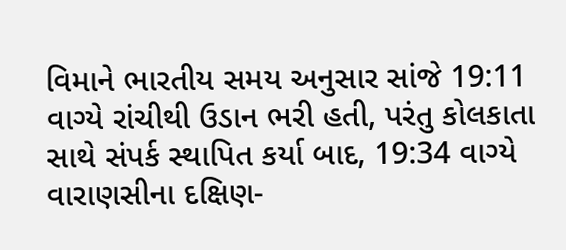વિમાને ભારતીય સમય અનુસાર સાંજે 19:11 વાગ્યે રાંચીથી ઉડાન ભરી હતી, પરંતુ કોલકાતા સાથે સંપર્ક સ્થાપિત કર્યા બાદ, 19:34 વાગ્યે વારાણસીના દક્ષિણ-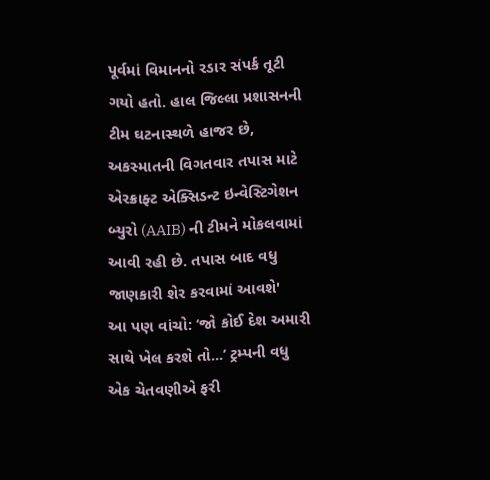પૂર્વમાં વિમાનનો રડાર સંપર્ક તૂટી ગયો હતો. હાલ જિલ્લા પ્રશાસનની ટીમ ઘટનાસ્થળે હાજર છે, અકસ્માતની વિગતવાર તપાસ માટે એરક્રાફ્ટ એક્સિડન્ટ ઇન્વેસ્ટિગેશન બ્યુરો (AAIB) ની ટીમને મોકલવામાં આવી રહી છે. તપાસ બાદ વધુ જાણકારી શેર કરવામાં આવશે'
આ પણ વાંચો: ‘જો કોઈ દેશ અમારી સાથે ખેલ કરશે તો...’ ટ્રમ્પની વધુ એક ચેતવણીએ ફરી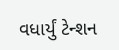વધાર્યું ટેન્શન